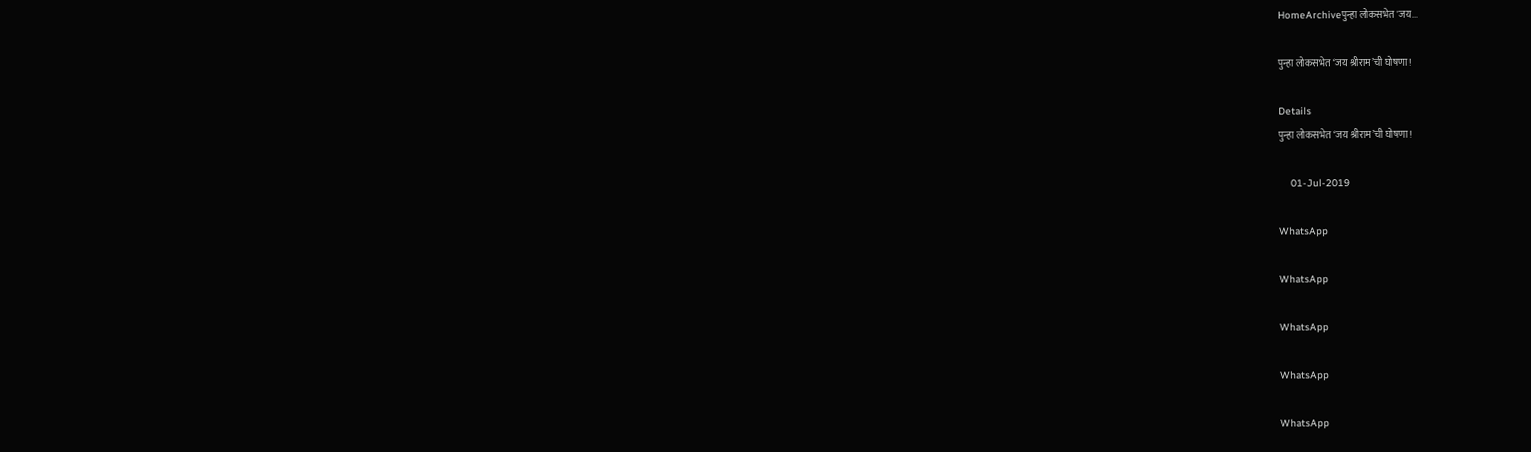HomeArchiveपुन्हा लोकसभेत 'जय...

पुन्हा लोकसभेत ‘जय श्रीराम’ची घोषणा!

Details
पुन्हा लोकसभेत ‘जय श्रीराम’ची घोषणा!

    01-Jul-2019

WhatsApp

WhatsApp

WhatsApp

WhatsApp

WhatsApp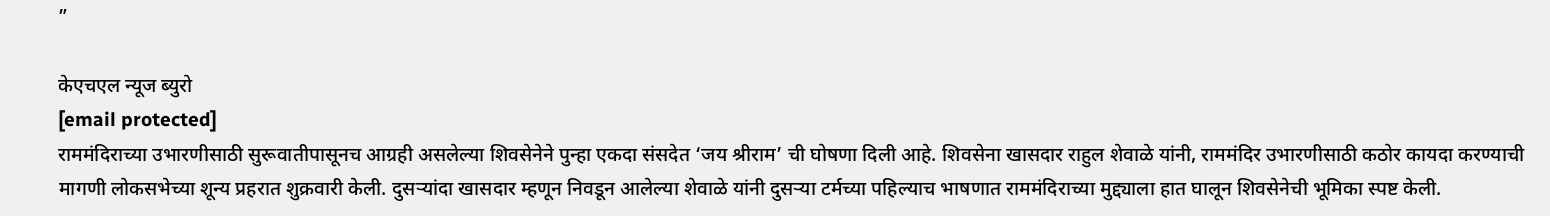”

केएचएल न्यूज ब्युरो
[email protected]
राममंदिराच्या उभारणीसाठी सुरूवातीपासूनच आग्रही असलेल्या शिवसेनेने पुन्हा एकदा संसदेत ‘जय श्रीराम’ ची घोषणा दिली आहे. शिवसेना खासदार राहुल शेवाळे यांनी, राममंदिर उभारणीसाठी कठोर कायदा करण्याची मागणी लोकसभेच्या शून्य प्रहरात शुक्रवारी केली. दुसऱ्यांदा खासदार म्हणून निवडून आलेल्या शेवाळे यांनी दुसऱ्या टर्मच्या पहिल्याच भाषणात राममंदिराच्या मुद्द्याला हात घालून शिवसेनेची भूमिका स्पष्ट केली.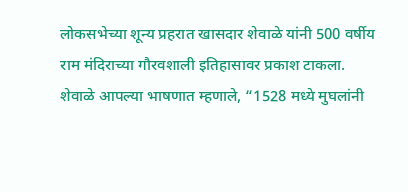लोकसभेच्या शून्य प्रहरात खासदार शेवाळे यांनी 500 वर्षीय राम मंदिराच्या गौरवशाली इतिहासावर प्रकाश टाकला. शेवाळे आपल्या भाषणात म्हणाले, “1528 मध्ये मुघलांनी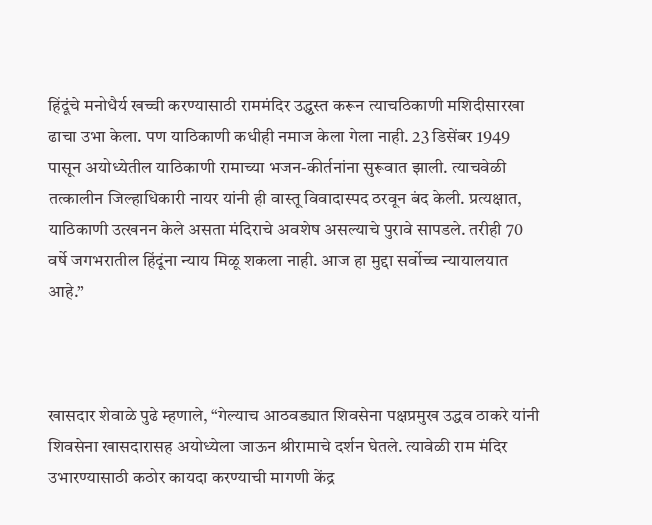हिंदूंचे मनोधैर्य खच्ची करण्यासाठी राममंदिर उद्ध्वस्त करून त्याचठिकाणी मशिदीसारखा ढाचा उभा केला. पण याठिकाणी कधीही नमाज केला गेला नाही. 23 डिसेंबर 1949 पासून अयोध्येतील याठिकाणी रामाच्या भजन-कीर्तनांना सुरूवात झाली. त्याचवेळी तत्कालीन जिल्हाधिकारी नायर यांनी ही वास्तू विवादास्पद ठरवून बंद केली. प्रत्यक्षात, याठिकाणी उत्खनन केले असता मंदिराचे अवशेष असल्याचे पुरावे सापडले. तरीही 70 वर्षे जगभरातील हिंदूंना न्याय मिळू शकला नाही. आज हा मुद्दा सर्वोच्च न्यायालयात आहे.”



खासदार शेवाळे पुढे म्हणाले, “गेल्याच आठवड्यात शिवसेना पक्षप्रमुख उद्धव ठाकरे यांनी शिवसेना खासदारासह अयोध्येला जाऊन श्रीरामाचे दर्शन घेतले. त्यावेळी राम मंदिर उभारण्यासाठी कठोर कायदा करण्याची मागणी केंद्र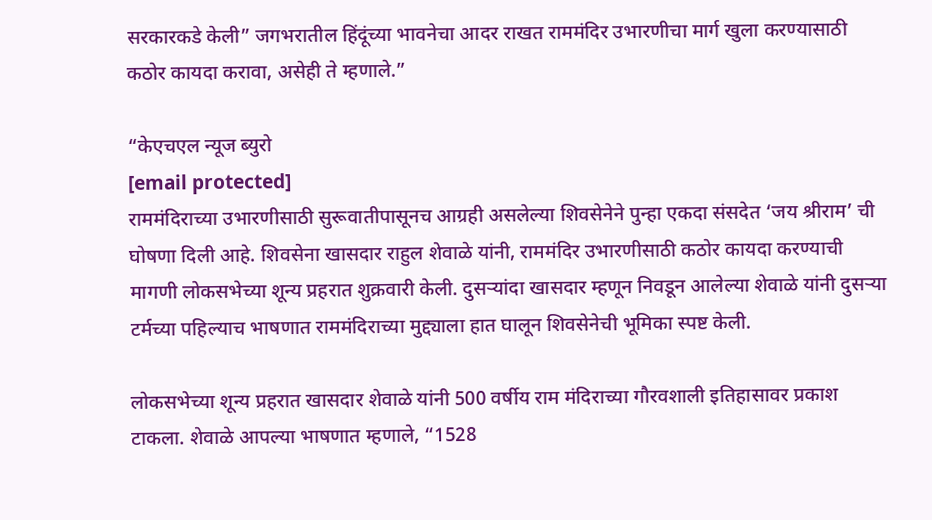सरकारकडे केली” जगभरातील हिंदूंच्या भावनेचा आदर राखत राममंदिर उभारणीचा मार्ग खुला करण्यासाठी कठोर कायदा करावा, असेही ते म्हणाले.”

“केएचएल न्यूज ब्युरो
[email protected]
राममंदिराच्या उभारणीसाठी सुरूवातीपासूनच आग्रही असलेल्या शिवसेनेने पुन्हा एकदा संसदेत ‘जय श्रीराम’ ची घोषणा दिली आहे. शिवसेना खासदार राहुल शेवाळे यांनी, राममंदिर उभारणीसाठी कठोर कायदा करण्याची मागणी लोकसभेच्या शून्य प्रहरात शुक्रवारी केली. दुसऱ्यांदा खासदार म्हणून निवडून आलेल्या शेवाळे यांनी दुसऱ्या टर्मच्या पहिल्याच भाषणात राममंदिराच्या मुद्द्याला हात घालून शिवसेनेची भूमिका स्पष्ट केली.

लोकसभेच्या शून्य प्रहरात खासदार शेवाळे यांनी 500 वर्षीय राम मंदिराच्या गौरवशाली इतिहासावर प्रकाश टाकला. शेवाळे आपल्या भाषणात म्हणाले, “1528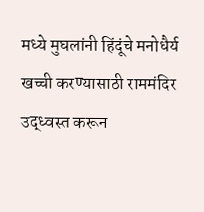मध्ये मुघलांनी हिंदूंचे मनोधैर्य खच्ची करण्यासाठी राममंदिर उद्ध्वस्त करून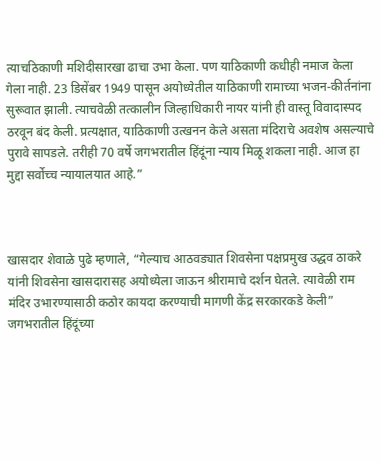त्याचठिकाणी मशिदीसारखा ढाचा उभा केला. पण याठिकाणी कधीही नमाज केला गेला नाही. 23 डिसेंबर 1949 पासून अयोध्येतील याठिकाणी रामाच्या भजन-कीर्तनांना सुरूवात झाली. त्याचवेळी तत्कालीन जिल्हाधिकारी नायर यांनी ही वास्तू विवादास्पद ठरवून बंद केली. प्रत्यक्षात, याठिकाणी उत्खनन केले असता मंदिराचे अवशेष असल्याचे पुरावे सापडले. तरीही 70 वर्षे जगभरातील हिंदूंना न्याय मिळू शकला नाही. आज हा मुद्दा सर्वोच्च न्यायालयात आहे.”



खासदार शेवाळे पुढे म्हणाले, “गेल्याच आठवड्यात शिवसेना पक्षप्रमुख उद्धव ठाकरे यांनी शिवसेना खासदारासह अयोध्येला जाऊन श्रीरामाचे दर्शन घेतले. त्यावेळी राम मंदिर उभारण्यासाठी कठोर कायदा करण्याची मागणी केंद्र सरकारकडे केली” जगभरातील हिंदूंच्या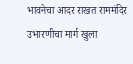भावनेचा आदर राखत राममंदिर उभारणीचा मार्ग खुला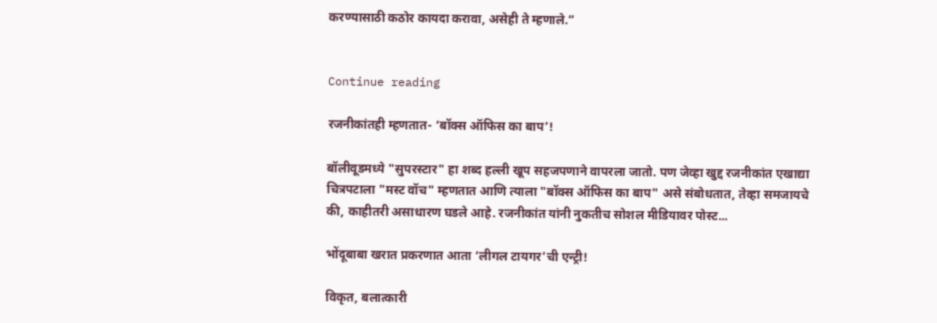करण्यासाठी कठोर कायदा करावा, असेही ते म्हणाले.”


Continue reading

रजनीकांतही म्हणतात- ‘बॉक्स ऑफिस का बाप’!

बॉलीवूडमध्ये "सुपरस्टार" हा शब्द हल्ली खूप सहजपणाने वापरला जातो. पण जेव्हा खुद्द रजनीकांत एखाद्या चित्रपटाला "मस्ट वॉच" म्हणतात आणि त्याला "बॉक्स ऑफिस का बाप" असे संबोधतात, तेव्हा समजायचे की, काहीतरी असाधारण घडले आहे. रजनीकांत यांनी नुकतीच सोशल मीडियावर पोस्ट...

भोंदूबाबा खरात प्रकरणात आता ‘लीगल टायगर’ची एन्ट्री!

विकृत, बलात्कारी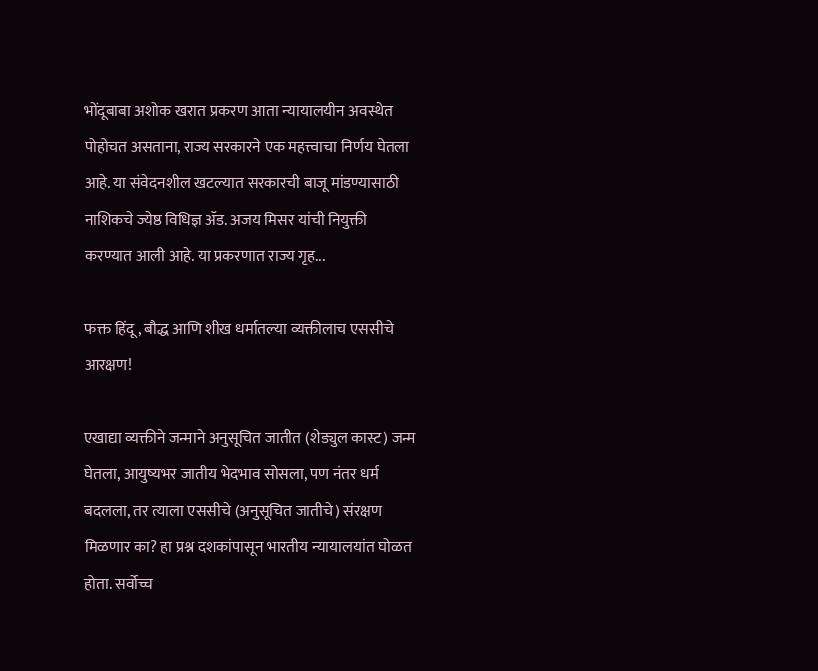भोंदूबाबा अशोक खरात प्रकरण आता न्यायालयीन अवस्थेत पोहोचत असताना, राज्य सरकारने एक महत्त्वाचा निर्णय घेतला आहे. या संवेदनशील खटल्यात सरकारची बाजू मांडण्यासाठी नाशिकचे ज्येष्ठ विधिज्ञ ॲड. अजय मिसर यांची नियुक्ती करण्यात आली आहे. या प्रकरणात राज्य गृह...

फक्त हिंदू, बौद्ध आणि शीख धर्मातल्या व्यक्तीलाच एससीचे आरक्षण!

एखाद्या व्यक्तीने जन्माने अनुसूचित जातीत (शेड्युल कास्ट) जन्म घेतला, आयुष्यभर जातीय भेदभाव सोसला, पण नंतर धर्म बदलला, तर त्याला एससीचे (अनुसूचित जातीचे) संरक्षण मिळणार का? हा प्रश्न दशकांपासून भारतीय न्यायालयांत घोळत होता. सर्वोच्च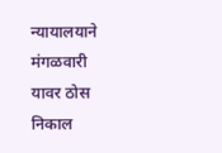न्यायालयाने मंगळवारी यावर ठोस निकाल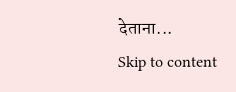देताना...
Skip to content